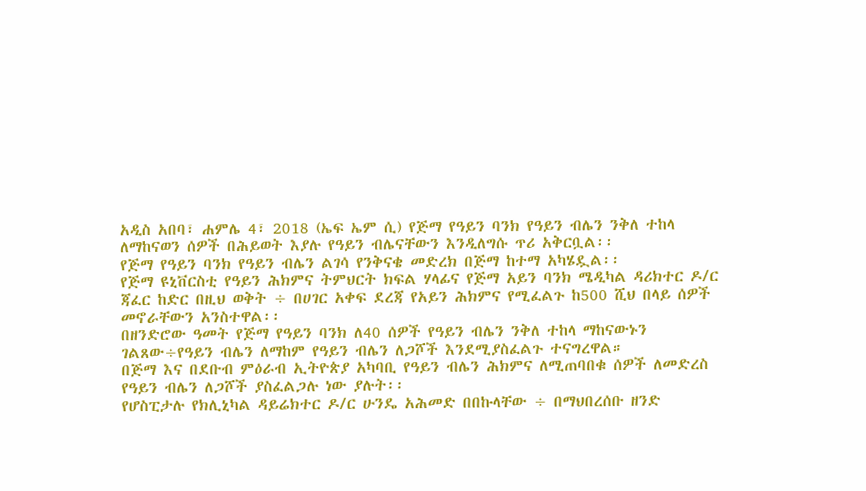አዲስ አበባ፣ ሐምሌ 4፣ 2018 (ኤፍ ኤም ሲ) የጅማ የዓይን ባንክ የዓይን ብሌን ንቅለ ተከላ ለማከናወን ሰዎች በሕይወት እያሉ የዓይን ብሌናቸውን እንዲለግሱ ጥሪ አቅርቧል፡፡
የጅማ የዓይን ባንክ የዓይን ብሌን ልገሳ የንቅናቄ መድረክ በጅማ ከተማ አካሄዷል፡፡
የጅማ ዩኒቨርስቲ የዓይን ሕክምና ትምህርት ክፍል ሃላፊና የጅማ አይን ባንክ ሜዲካል ዳሪክተር ዶ/ር ጃፈር ከድር በዚህ ወቅት ÷ በሀገር አቀፍ ደረጃ የአይን ሕክምና የሚፈልጉ ከ500 ሺህ በላይ ሰዎች መኖራቸውን አንስተዋል፡፡
በዘንድሮው ዓመት የጅማ የዓይን ባንክ ለ40 ሰዎች የዓይን ብሌን ንቅለ ተከላ ማከናውኑን ገልጸው÷የዓይን ብሌን ለማከም የዓይን ብሌን ለጋሾች እንደሚያስፈልጉ ተናግረዋል።
በጅማ እና በደቡብ ምዕራብ ኢትዮጵያ አካባቢ የዓይን ብሌን ሕክምና ለሚጠባበቁ ሰዎች ለመድረስ የዓይን ብሌን ለጋሾች ያስፈልጋሉ ነው ያሉት፡፡
የሆስፒታሉ የክሊኒካል ዳይሬክተር ዶ/ር ሁንዴ አሕመድ በበኩላቸው ÷ በማህበረሰቡ ዘንድ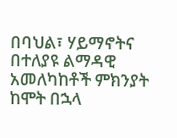በባህል፣ ሃይማኖትና በተለያዩ ልማዳዊ አመለካከቶች ምክንያት ከሞት በኋላ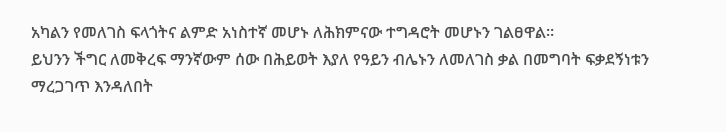አካልን የመለገስ ፍላጎትና ልምድ አነስተኛ መሆኑ ለሕክምናው ተግዳሮት መሆኑን ገልፀዋል።
ይህንን ችግር ለመቅረፍ ማንኛውም ሰው በሕይወት እያለ የዓይን ብሌኑን ለመለገስ ቃል በመግባት ፍቃደኝነቱን ማረጋገጥ እንዳለበት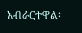አብራርተዋል፡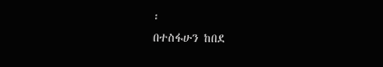፡
በተስፋሁን ከበደ